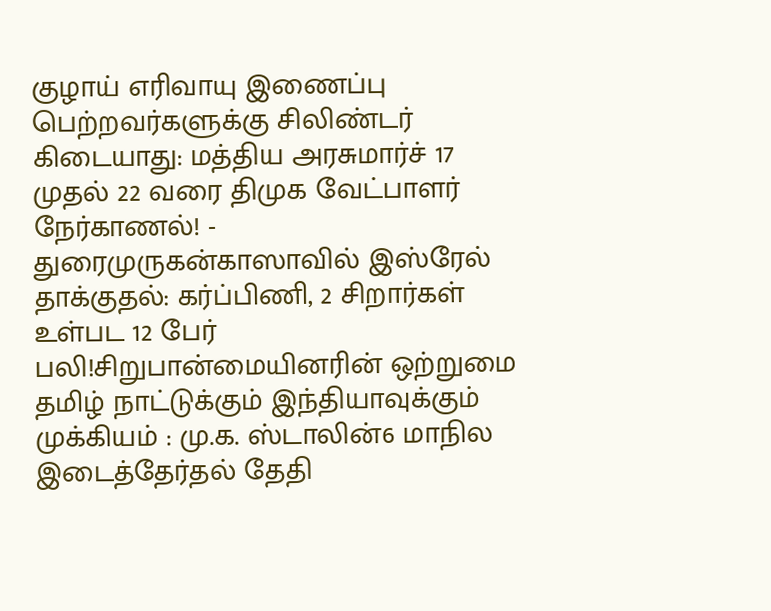குழாய் எரிவாயு இணைப்பு பெற்றவர்களுக்கு சிலிண்டர் கிடையாது: மத்திய அரசுமார்ச் 17 முதல் 22 வரை திமுக வேட்பாளர் நேர்காணல்! - துரைமுருகன்காஸாவில் இஸ்ரேல் தாக்குதல்: கர்ப்பிணி, 2 சிறார்கள் உள்பட 12 பேர் பலி!சிறுபான்மையினரின் ஒற்றுமை தமிழ் நாட்டுக்கும் இந்தியாவுக்கும் முக்கியம் : மு.க. ஸ்டாலின்6 மாநில இடைத்தேர்தல் தேதி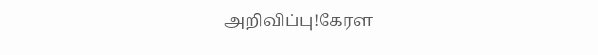அறிவிப்பு!கேரள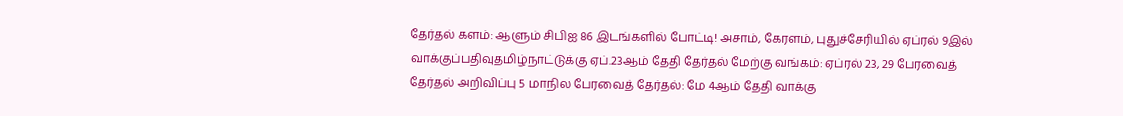தேர்தல் களம்: ஆளும் சிபிஐ 86 இடங்களில் போட்டி! அசாம், கேரளம், புதுச்சேரியில் ஏப்ரல் 9இல் வாக்குப்பதிவுதமிழ்நாட்டுக்கு ஏப்.23ஆம் தேதி தேர்தல் மேற்கு வங்கம்: ஏப்ரல் 23, 29 பேரவைத் தேர்தல் அறிவிப்பு 5 மாநில பேரவைத் தேர்தல்: மே 4ஆம் தேதி வாக்கு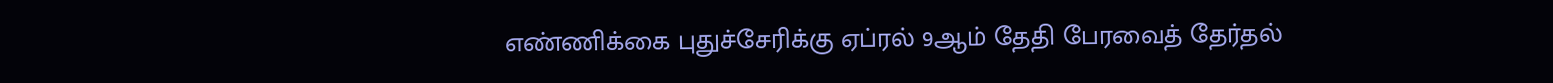எண்ணிக்கை புதுச்சேரிக்கு ஏப்ரல் 9ஆம் தேதி பேரவைத் தேர்தல்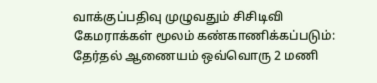வாக்குப்பதிவு முழுவதும் சிசிடிவி கேமராக்கள் மூலம் கண்காணிக்கப்படும்: தேர்தல் ஆணையம் ஒவ்வொரு 2 மணி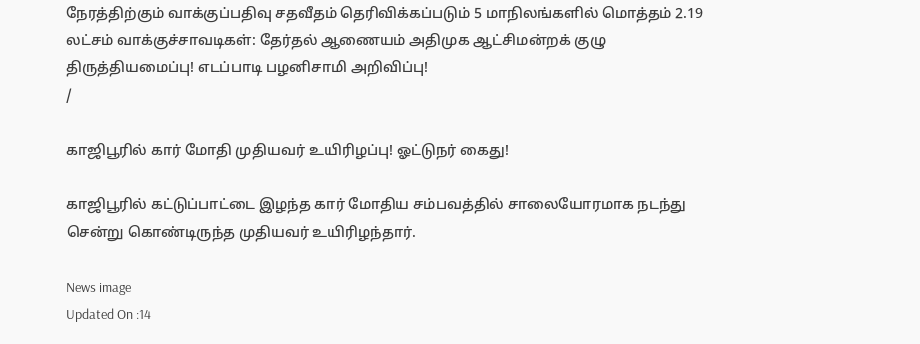நேரத்திற்கும் வாக்குப்பதிவு சதவீதம் தெரிவிக்கப்படும் 5 மாநிலங்களில் மொத்தம் 2.19 லட்சம் வாக்குச்சாவடிகள்: தேர்தல் ஆணையம் அதிமுக ஆட்சிமன்றக் குழு திருத்தியமைப்பு! எடப்பாடி பழனிசாமி அறிவிப்பு!
/

காஜிபூரில் கார் மோதி முதியவர் உயிரிழப்பு! ஓட்டுநர் கைது!

காஜிபூரில் கட்டுப்பாட்டை இழந்த கார் மோதிய சம்பவத்தில் சாலையோரமாக நடந்து சென்று கொண்டிருந்த முதியவர் உயிரிழந்தார்.

News image
Updated On :14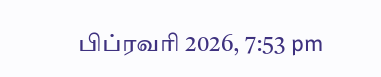பிப்ரவரி 2026, 7:53 pm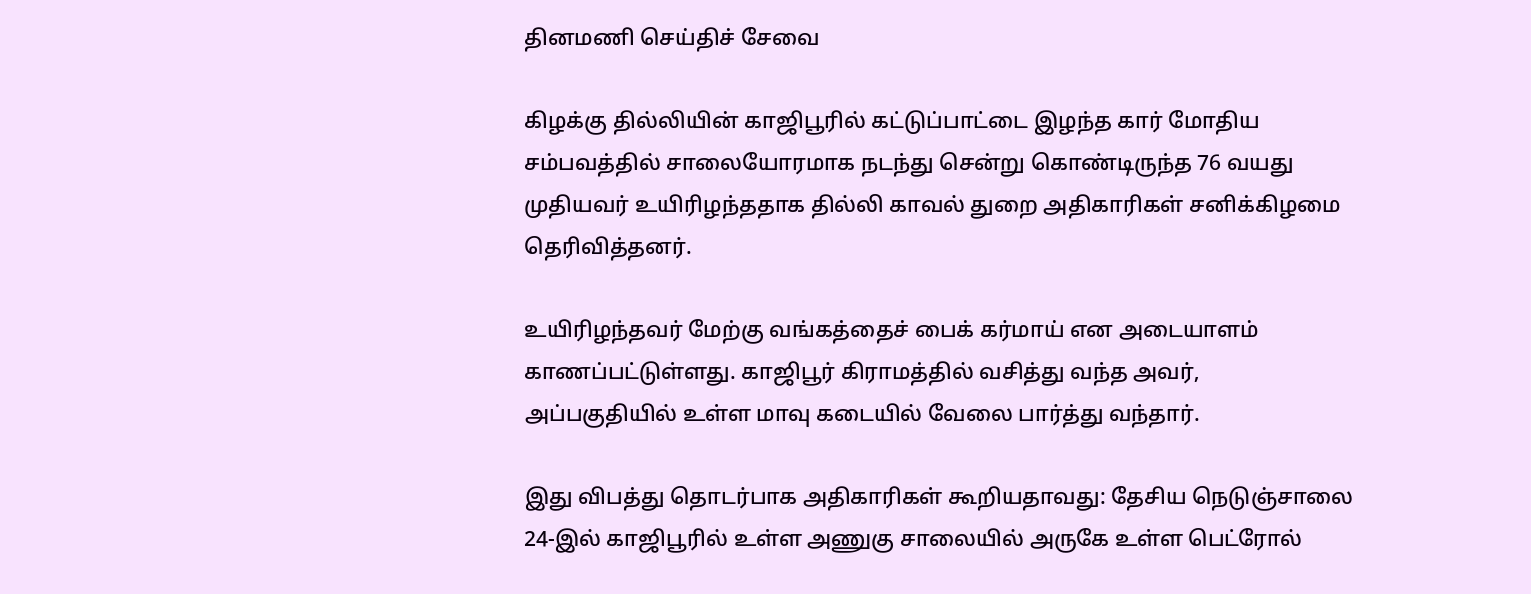தினமணி செய்திச் சேவை

கிழக்கு தில்லியின் காஜிபூரில் கட்டுப்பாட்டை இழந்த கார் மோதிய சம்பவத்தில் சாலையோரமாக நடந்து சென்று கொண்டிருந்த 76 வயது முதியவர் உயிரிழந்ததாக தில்லி காவல் துறை அதிகாரிகள் சனிக்கிழமை தெரிவித்தனர்.

உயிரிழந்தவர் மேற்கு வங்கத்தைச் பைக் கர்மாய் என அடையாளம் காணப்பட்டுள்ளது. காஜிபூர் கிராமத்தில் வசித்து வந்த அவர், அப்பகுதியில் உள்ள மாவு கடையில் வேலை பார்த்து வந்தார்.

இது விபத்து தொடர்பாக அதிகாரிகள் கூறியதாவது: தேசிய நெடுஞ்சாலை 24-இல் காஜிபூரில் உள்ள அணுகு சாலையில் அருகே உள்ள பெட்ரோல்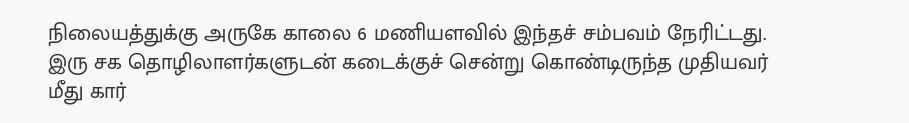நிலையத்துக்கு அருகே காலை 6 மணியளவில் இந்தச் சம்பவம் நேரிட்டது. இரு சக தொழிலாளர்களுடன் கடைக்குச் சென்று கொண்டிருந்த முதியவர் மீது கார்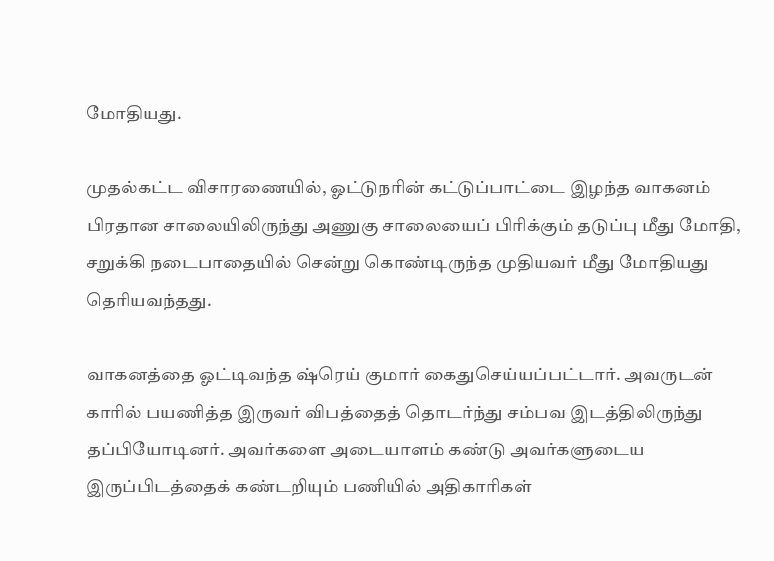மோதியது.

முதல்கட்ட விசாரணையில், ஓட்டுநரின் கட்டுப்பாட்டை இழந்த வாகனம் பிரதான சாலையிலிருந்து அணுகு சாலையைப் பிரிக்கும் தடுப்பு மீது மோதி, சறுக்கி நடைபாதையில் சென்று கொண்டிருந்த முதியவர் மீது மோதியது தெரியவந்தது.

வாகனத்தை ஓட்டிவந்த ஷ்ரெய் குமார் கைதுசெய்யப்பட்டார். அவருடன் காரில் பயணித்த இருவர் விபத்தைத் தொடர்ந்து சம்பவ இடத்திலிருந்து தப்பியோடினர். அவர்களை அடையாளம் கண்டு அவர்களுடைய இருப்பிடத்தைக் கண்டறியும் பணியில் அதிகாரிகள்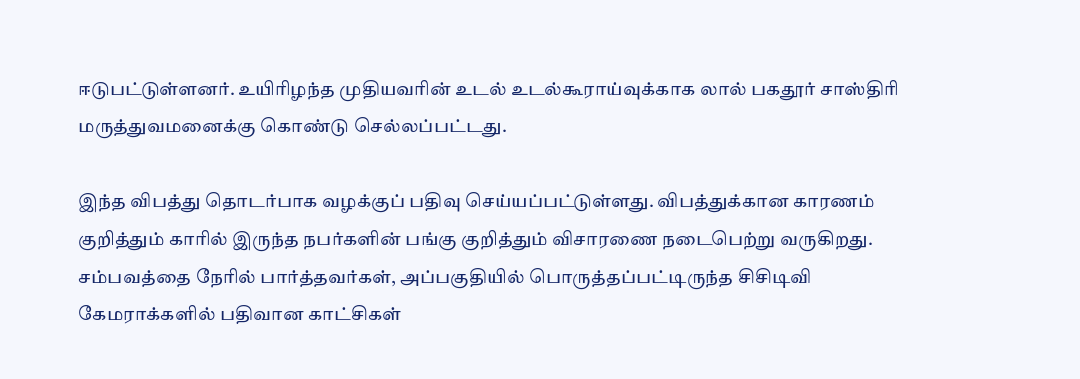ஈடுபட்டுள்ளனர். உயிரிழந்த முதியவரின் உடல் உடல்கூராய்வுக்காக லால் பகதூர் சாஸ்திரி மருத்துவமனைக்கு கொண்டு செல்லப்பட்டது.

இந்த விபத்து தொடர்பாக வழக்குப் பதிவு செய்யப்பட்டுள்ளது. விபத்துக்கான காரணம் குறித்தும் காரில் இருந்த நபர்களின் பங்கு குறித்தும் விசாரணை நடைபெற்று வருகிறது. சம்பவத்தை நேரில் பார்த்தவர்கள், அப்பகுதியில் பொருத்தப்பட்டிருந்த சிசிடிவி கேமராக்களில் பதிவான காட்சிகள்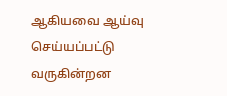ஆகியவை ஆய்வு செய்யப்பட்டு வருகின்றன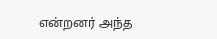என்றனர் அந்த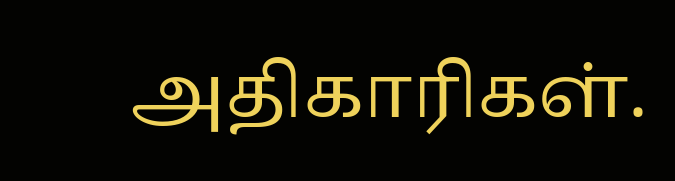அதிகாரிகள்.